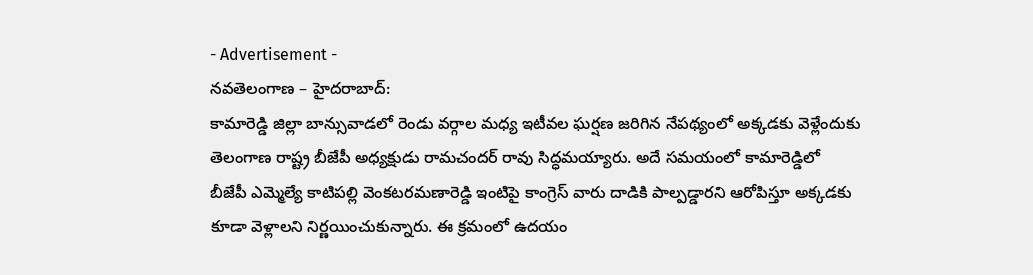- Advertisement -
నవతెలంగాణ – హైదరాబాద్:
కామారెడ్డి జిల్లా బాన్సువాడలో రెండు వర్గాల మధ్య ఇటీవల ఘర్షణ జరిగిన నేపథ్యంలో అక్కడకు వెళ్లేందుకు తెలంగాణ రాష్ట్ర బీజేపీ అధ్యక్షుడు రామచందర్ రావు సిద్ధమయ్యారు. అదే సమయంలో కామారెడ్డిలో బీజేపీ ఎమ్మెల్యే కాటిపల్లి వెంకటరమణారెడ్డి ఇంటిపై కాంగ్రెస్ వారు దాడికి పాల్పడ్డారని ఆరోపిస్తూ అక్కడకు కూడా వెళ్లాలని నిర్ణయించుకున్నారు. ఈ క్రమంలో ఉదయం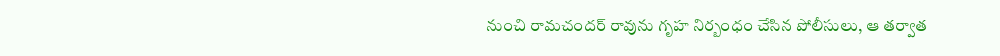నుంచి రామచందర్ రావును గృహ నిర్బంధం చేసిన పోలీసులు, ఆ తర్వాత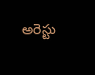అరెస్టు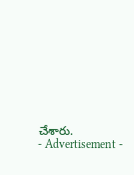చేశారు.
- Advertisement -